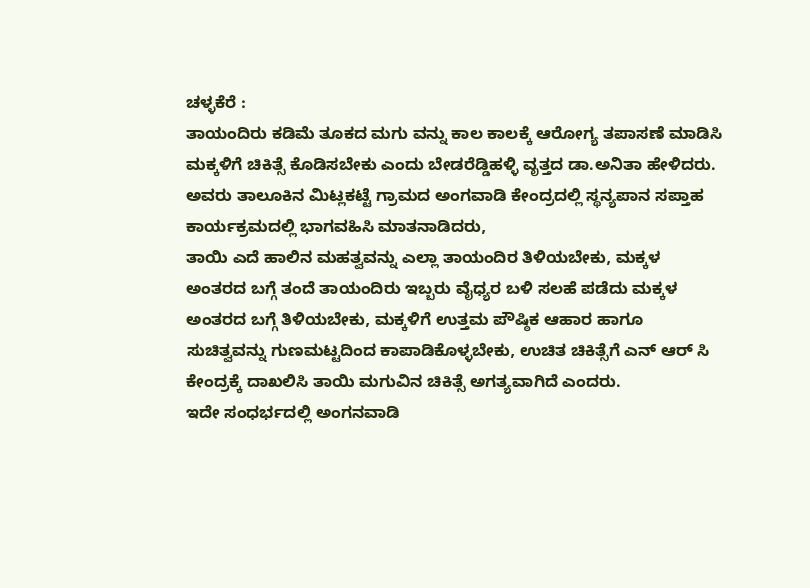ಚಳ್ಳಕೆರೆ :
ತಾಯಂದಿರು ಕಡಿಮೆ ತೂಕದ ಮಗು ವನ್ನು ಕಾಲ ಕಾಲಕ್ಕೆ ಆರೋಗ್ಯ ತಪಾಸಣೆ ಮಾಡಿಸಿ ಮಕ್ಕಳಿಗೆ ಚಿಕಿತ್ಸೆ ಕೊಡಿಸಬೇಕು ಎಂದು ಬೇಡರೆಡ್ಡಿಹಳ್ಳಿ ವೃತ್ತದ ಡಾ.ಅನಿತಾ ಹೇಳಿದರು.
ಅವರು ತಾಲೂಕಿನ ಮಿಟ್ಲಕಟ್ಟೆ ಗ್ರಾಮದ ಅಂಗವಾಡಿ ಕೇಂದ್ರದಲ್ಲಿ ಸ್ಥನ್ಯಪಾನ ಸಪ್ತಾಹ ಕಾರ್ಯಕ್ರಮದಲ್ಲಿ ಭಾಗವಹಿಸಿ ಮಾತನಾಡಿದರು,
ತಾಯಿ ಎದೆ ಹಾಲಿನ ಮಹತ್ವವನ್ನು ಎಲ್ಲಾ ತಾಯಂದಿರ ತಿಳಿಯಬೇಕು, ಮಕ್ಕಳ ಅಂತರದ ಬಗ್ಗೆ ತಂದೆ ತಾಯಂದಿರು ಇಬ್ಬರು ವೈಧ್ಯರ ಬಳಿ ಸಲಹೆ ಪಡೆದು ಮಕ್ಕಳ ಅಂತರದ ಬಗ್ಗೆ ತಿಳಿಯಬೇಕು, ಮಕ್ಕಳಿಗೆ ಉತ್ತಮ ಪೌಷ್ಠಿಕ ಆಹಾರ ಹಾಗೂ ಸುಚಿತ್ವವನ್ನು ಗುಣಮಟ್ಟದಿಂದ ಕಾಪಾಡಿಕೊಳ್ಳಬೇಕು, ಉಚಿತ ಚಿಕಿತ್ಸೆಗೆ ಎನ್ ಆರ್ ಸಿ ಕೇಂದ್ರಕ್ಕೆ ದಾಖಲಿಸಿ ತಾಯಿ ಮಗುವಿನ ಚಿಕಿತ್ಸೆ ಅಗತ್ಯವಾಗಿದೆ ಎಂದರು.
ಇದೇ ಸಂಧರ್ಭದಲ್ಲಿ ಅಂಗನವಾಡಿ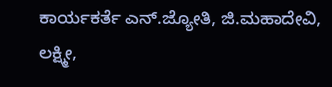ಕಾರ್ಯಕರ್ತೆ ಎನ್.ಜ್ಯೋತಿ, ಜಿ.ಮಹಾದೇವಿ, ಲಕ್ಷ್ಮೀ,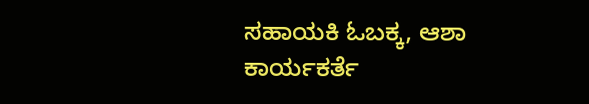ಸಹಾಯಕಿ ಓಬಕ್ಕ, ಆಶಾ ಕಾರ್ಯಕರ್ತೆ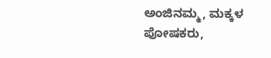ಅಂಜಿನಮ್ಮ, ಮಕ್ಕಳ ಪೋಷಕರು,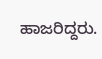ಹಾಜರಿದ್ದರು.